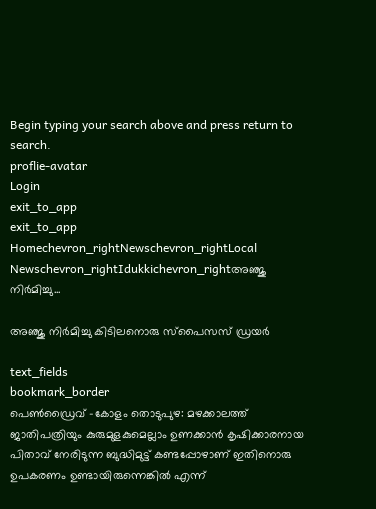Begin typing your search above and press return to search.
proflie-avatar
Login
exit_to_app
exit_to_app
Homechevron_rightNewschevron_rightLocal Newschevron_rightIdukkichevron_rightഅഞ്ജു നിർമിച്ചു...

അഞ്ജു നിർമിച്ചു കിടിലനൊരു സ്‌പൈസസ് ഡ്രയര്‍

text_fields
bookmark_border
പെൺഡ്രൈവ് -കോളം തൊടുപുഴ: മഴക്കാലത്ത് ജാതിപത്രിയും കുരുമുളകുമെല്ലാം ഉണക്കാന്‍ കൃഷിക്കാരനായ പിതാവ് നേരിടുന്ന ബുദ്ധിമുട്ട് കണ്ടപ്പോഴാണ് ഇതിനൊരു ഉപകരണം ഉണ്ടായിരുന്നെങ്കില്‍ എന്ന്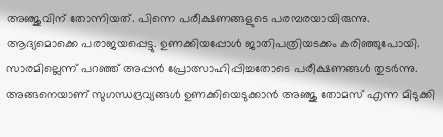അഞ്ജുവിന് തോന്നിയത്. പിന്നെ പരീക്ഷണങ്ങളുടെ പരമ്പരയായിരുന്നു. ആദ്യമൊക്കെ പരാജയപ്പെട്ടു. ഉണക്കിയപ്പോൾ ജാതിപത്രിയടക്കം കരിഞ്ഞുപോയി. സാരമില്ലെന്ന് പറഞ്ഞ് അപ്പന്‍ പ്രോത്സാഹിപ്പിച്ചതോടെ പരീക്ഷണങ്ങൾ തുടര്‍ന്നു. അങ്ങനെയാണ് സുഗന്ധദ്രവ്യങ്ങള്‍ ഉണക്കിയെടുക്കാൻ അഞ്ജു തോമസ് എന്ന മിടുക്കി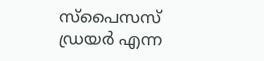സ്‌പൈസസ് ഡ്രയര്‍ എന്ന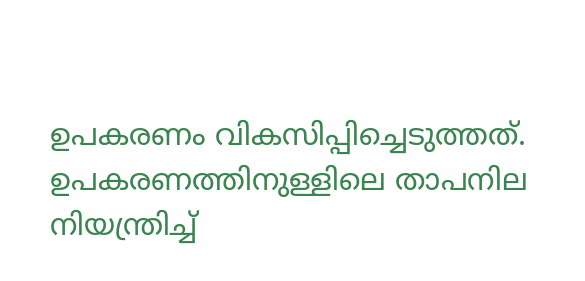ഉപകരണം വികസിപ്പിച്ചെടുത്തത്. ഉപകരണത്തിനുള്ളിലെ താപനില നിയന്ത്രിച്ച്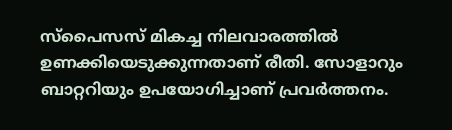സ്‌പൈസസ് മികച്ച നിലവാരത്തില്‍ ഉണക്കിയെടുക്കുന്നതാണ് രീതി. സോളാറും ബാറ്ററിയും ഉപയോഗിച്ചാണ് പ്രവർത്തനം.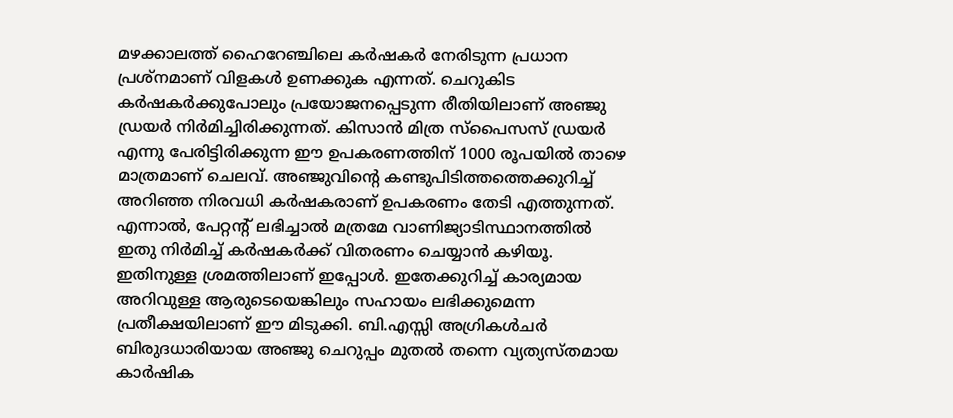മഴക്കാലത്ത് ഹൈറേഞ്ചിലെ കര്‍ഷകർ നേരിടുന്ന പ്രധാന പ്രശ്നമാണ് വിളകൾ ഉണക്കുക എന്നത്. ചെറുകിട കർഷകർക്കുപോലും പ്രയോജനപ്പെടുന്ന രീതിയിലാണ് അഞ്ജു ഡ്രയർ നിർമിച്ചിരിക്കുന്നത്. കിസാന്‍ മിത്ര സ്‌പൈസസ് ഡ്രയര്‍ എന്നു പേരിട്ടിരിക്കുന്ന ഈ ഉപകരണത്തിന് 1000 രൂപയില്‍ താഴെ മാത്രമാണ് ചെലവ്. അഞ്ജുവിന്റെ കണ്ടുപിടിത്തത്തെക്കുറിച്ച് അറിഞ്ഞ നിരവധി കര്‍ഷകരാണ് ഉപകരണം തേടി എത്തുന്നത്. എന്നാല്‍, പേറ്റന്റ് ലഭിച്ചാല്‍ മത്രമേ വാണിജ്യാടിസ്ഥാനത്തില്‍ ഇതു നിര്‍മിച്ച് കര്‍ഷകര്‍ക്ക് വിതരണം ചെയ്യാന്‍ കഴിയൂ. ഇതിനുള്ള ശ്രമത്തിലാണ് ഇപ്പോള്‍. ഇതേക്കുറിച്ച് കാര്യമായ അറിവുള്ള ആരുടെയെങ്കിലും സഹായം ലഭിക്കുമെന്ന പ്രതീക്ഷയിലാണ് ഈ മിടുക്കി. ബി.എസ്സി അഗ്രികള്‍ചര്‍ ബിരുദധാരിയായ അഞ്ജു ചെറുപ്പം മുതൽ തന്നെ വ്യത്യസ്തമായ കാർഷിക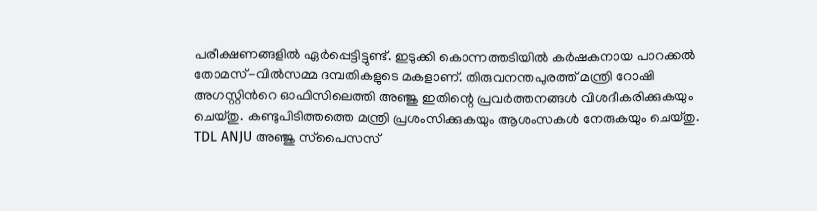പരീക്ഷണങ്ങളിൽ ഏർപ്പെട്ടിട്ടുണ്ട്. ഇടുക്കി കൊന്നത്തടിയിൽ കര്‍ഷകനായ പാറക്കൽ തോമസ്-വില്‍സമ്മ ദമ്പതികളുടെ മകളാണ്. തിരുവനന്തപുരത്ത് മന്ത്രി റോഷി അഗസ്റ്റിന്‍റെ ഓഫിസിലെത്തി അഞ്ജു ഇതിന്റെ പ്രവര്‍ത്തനങ്ങള്‍ വിശദീകരിക്കുകയും ചെയ്തു. കണ്ടുപിടിത്തത്തെ മന്ത്രി പ്രശംസിക്കുകയും ആശംസകൾ നേരുകയും ചെയ്തു. TDL ANJU അഞ്ജു സ്‌പൈസസ്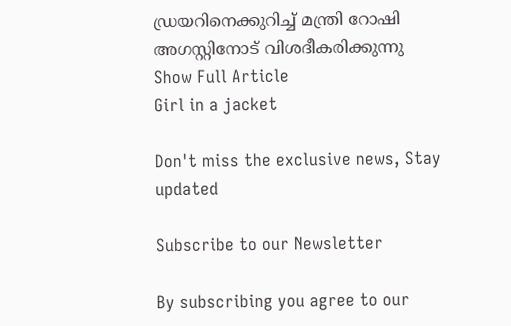ഡ്രയറിനെക്കുറിച്ച് മന്ത്രി റോഷി അഗസ്റ്റിനോട് വിശദീകരിക്കുന്നു
Show Full Article
Girl in a jacket

Don't miss the exclusive news, Stay updated

Subscribe to our Newsletter

By subscribing you agree to our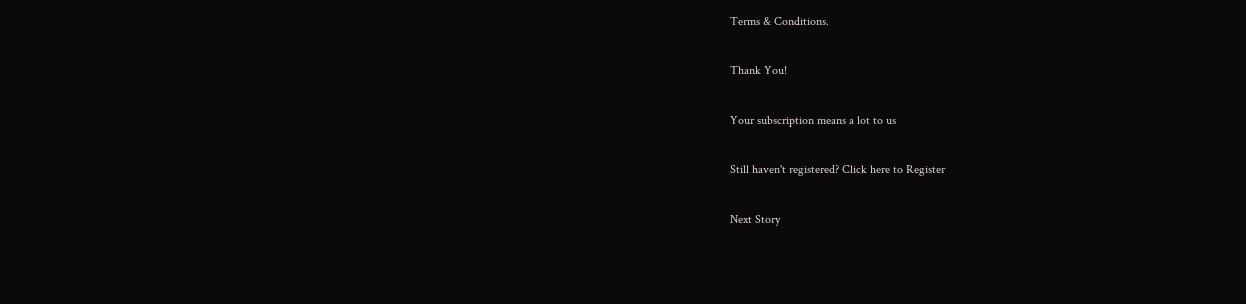Terms & Conditions.

Thank You!

Your subscription means a lot to us

Still haven't registered? Click here to Register

Next Story